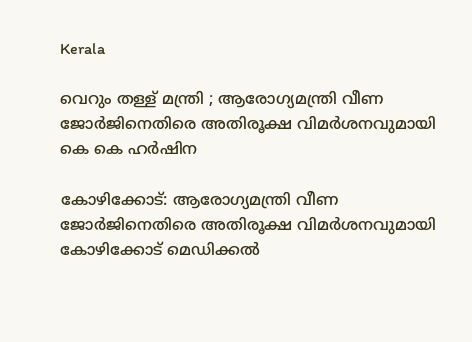Kerala

വെറും തള്ള് മന്ത്രി ; ആരോഗ്യമന്ത്രി വീണ ജോർജിനെതിരെ അതിരൂക്ഷ വിമർശനവുമായി കെ കെ ഹര്‍ഷിന

കോഴിക്കോട്: ആരോഗ്യമന്ത്രി വീണ ജോർജിനെതിരെ അതിരൂക്ഷ വിമർശനവുമായി കോഴിക്കോട് മെഡിക്കല്‍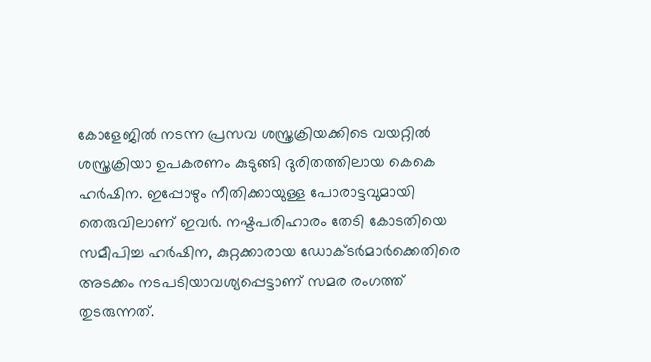കോളേജില്‍ നടന്ന പ്രസവ ശസ്ത്രക്രിയക്കിടെ വയറ്റില്‍ ശസ്ത്രക്രിയാ ഉപകരണം കുടുങ്ങി ദുരിതത്തിലായ കെകെ ഹര്‍ഷിന. ഇപ്പോഴും നീതിക്കായുള്ള പോരാട്ടവുമായി തെരുവിലാണ് ഇവർ. നഷ്ടപരിഹാരം തേടി കോടതിയെ സമീപിച്ച ഹര്‍ഷിന, കുറ്റക്കാരായ ഡോക്ടര്‍മാർക്കെതിരെ അടക്കം നടപടിയാവശ്യപ്പെട്ടാണ് സമര രംഗത്ത് തുടരുന്നത്.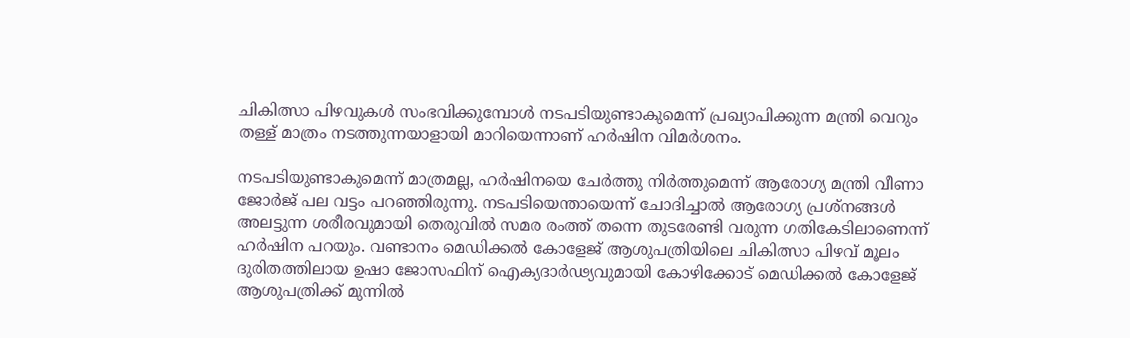ചികിത്സാ പിഴവുകള്‍ സംഭവിക്കുമ്പോള്‍ നടപടിയുണ്ടാകുമെന്ന് പ്രഖ്യാപിക്കുന്ന മന്ത്രി വെറും തള്ള് മാത്രം നടത്തുന്നയാളായി മാറിയെന്നാണ് ഹര്‍ഷിന വിമർശനം.

നടപടിയുണ്ടാകുമെന്ന് മാത്രമല്ല, ഹര്‍ഷിനയെ ചേര്‍ത്തു നിര്‍ത്തുമെന്ന് ആരോഗ്യ മന്ത്രി വീണാ ജോര്‍ജ് പല വട്ടം പറഞ്ഞിരുന്നു. നടപടിയെന്തായെന്ന് ചോദിച്ചാല്‍ ആരോഗ്യ പ്രശ്നങ്ങള്‍ അലട്ടുന്ന ശരീരവുമായി തെരുവില്‍ സമര രംത്ത് തന്നെ തുടരേണ്ടി വരുന്ന ഗതികേടിലാണെന്ന് ഹര്‍ഷിന പറയും. വണ്ടാനം മെഡിക്കല്‍ കോളേജ് ആശുപത്രിയിലെ ചികിത്സാ പിഴവ് മൂലം ദുരിതത്തിലായ ഉഷാ ജോസഫിന് ഐക്യദാർഢ്യവുമായി കോഴിക്കോട് മെഡിക്കല്‍ കോളേജ് ആശുപത്രിക്ക് മുന്നില്‍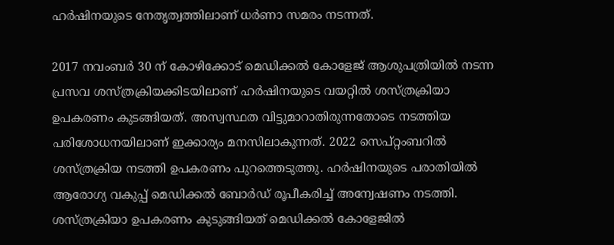ഹർഷിനയുടെ നേതൃത്വത്തിലാണ് ധര്‍ണാ സമരം നടന്നത്.

2017 നവംബര്‍ 30 ന് കോഴിക്കോട് മെഡിക്കല്‍ കോളേജ് ആശുപത്രിയില്‍ നടന്ന പ്രസവ ശസ്ത്രക്രിയക്കിടയിലാണ് ഹര്‍ഷിനയുടെ വയറ്റില്‍ ശസ്ത്രക്രിയാ ഉപകരണം കുടങ്ങിയത്. അസ്വസ്ഥത വിട്ടുമാറാതിരുന്നതോടെ നടത്തിയ പരിശോധനയിലാണ് ഇക്കാര്യം മനസിലാകുന്നത്. 2022 സെപ്റ്റംബറില്‍ ശസ്ത്രക്രിയ നടത്തി ഉപകരണം പുറത്തെടുത്തു. ഹര്‍ഷിനയുടെ പരാതിയില്‍ ആരോഗ്യ വകുപ്പ് മെഡിക്കല്‍ ബോര്‍ഡ് രൂപീകരിച്ച് അന്വേഷണം നടത്തി. ശസ്ത്രക്രിയാ ഉപകരണം കുടുങ്ങിയത് മെഡിക്കല്‍ കോളേജില്‍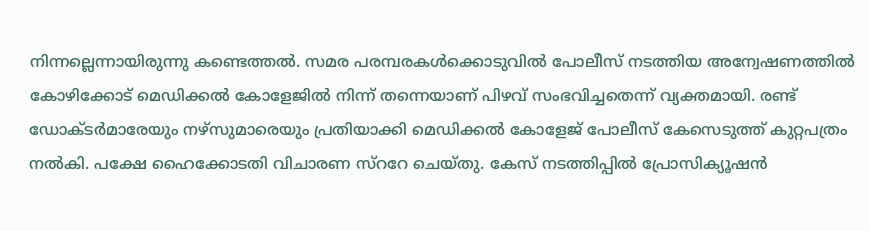നിന്നല്ലെന്നായിരുന്നു കണ്ടെത്തല്‍. സമര പരമ്പരകള്‍ക്കൊടുവില്‍ പോലീസ് നടത്തിയ അന്വേഷണത്തിൽ കോഴിക്കോട് മെഡിക്കല്‍ കോളേജില്‍ നിന്ന് തന്നെയാണ് പിഴവ് സംഭവിച്ചതെന്ന് വ്യക്തമായി. രണ്ട് ഡോക്ടർമാരേയും നഴ്സുമാരെയും പ്രതിയാക്കി മെഡിക്കല്‍ കോളേജ് പോലീസ് കേസെടുത്ത് കുറ്റപത്രം നല്‍കി. പക്ഷേ ഹൈക്കോടതി വിചാരണ സ്ററേ ചെയ്തു. കേസ് നടത്തിപ്പില്‍ പ്രോസിക്യൂഷന്‍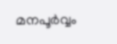മനപൂര്‍വ്വം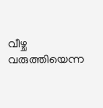വീഴ്ച വരുത്തിയെന്ന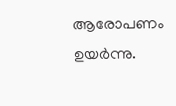ആരോപണം ഉയര്‍ന്നു.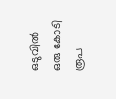ഒടുവില്‍ ഒരു കോടി രൂപ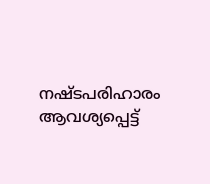നഷ്ടപരിഹാരം ആവശ്യപ്പെട്ട്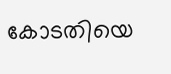കോടതിയെ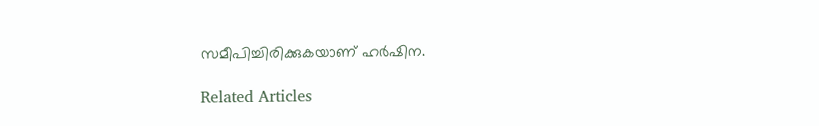സമീപിച്ചിരിക്കുകയാണ് ഹര്‍ഷിന.

Related Articles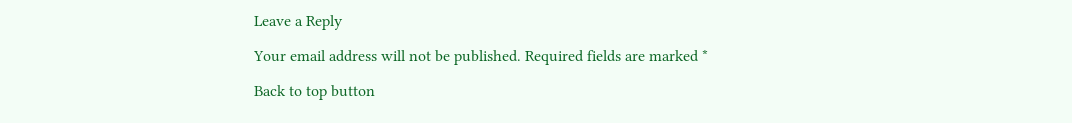Leave a Reply

Your email address will not be published. Required fields are marked *

Back to top button